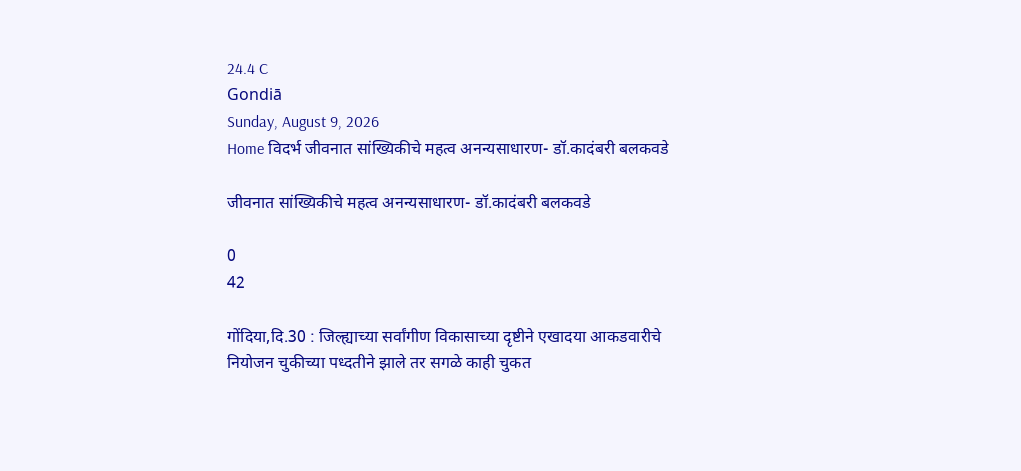24.4 C
Gondiā
Sunday, August 9, 2026
Home विदर्भ जीवनात सांख्यिकीचे महत्व अनन्यसाधारण- डॉ.कादंबरी बलकवडे

जीवनात सांख्यिकीचे महत्व अनन्यसाधारण- डॉ.कादंबरी बलकवडे

0
42

गोंदिया,दि.30 : जिल्ह्याच्या सर्वांगीण विकासाच्या दृष्टीने एखादया आकडवारीचे नियोजन चुकीच्या पध्दतीने झाले तर सगळे काही चुकत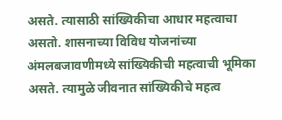असते. त्यासाठी सांख्यिकीचा आधार महत्वाचा असतो. शासनाच्या विविध योजनांच्या अंमलबजावणीमध्ये सांख्यिकीची महत्वाची भूमिका असते. त्यामुळे जीवनात सांख्यिकीचे महत्व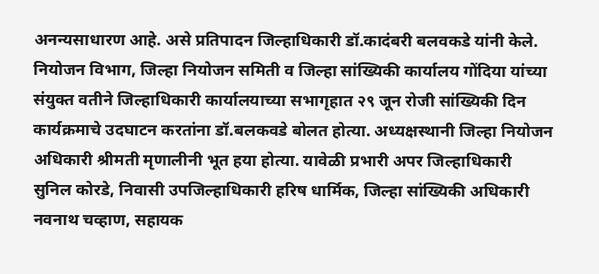अनन्यसाधारण आहे. असे प्रतिपादन जिल्हाधिकारी डॉ.कादंबरी बलवकडे यांनी केले.
नियोजन विभाग, जिल्हा नियोजन समिती व जिल्हा सांख्यिकी कार्यालय गोंदिया यांच्या संयुक्त वतीने जिल्हाधिकारी कार्यालयाच्या सभागृहात २९ जून रोजी सांख्यिकी दिन कार्यक्रमाचे उदघाटन करतांना डॉ.बलकवडे बोलत होत्या. अध्यक्षस्थानी जिल्हा नियोजन अधिकारी श्रीमती मृणालीनी भूत हया होत्या. यावेळी प्रभारी अपर जिल्हाधिकारी सुनिल कोरडे, निवासी उपजिल्हाधिकारी हरिष धार्मिक, जिल्हा सांख्यिकी अधिकारी नवनाथ चव्हाण, सहायक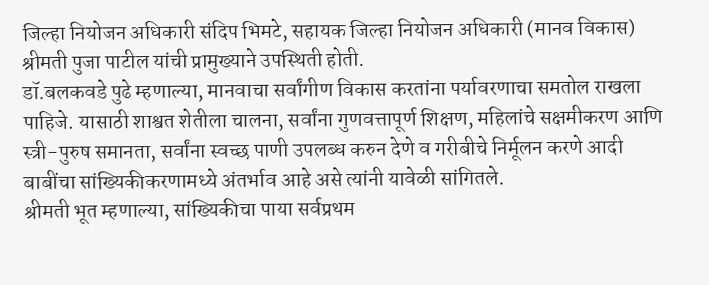जिल्हा नियोजन अधिकारी संदिप भिमटे, सहायक जिल्हा नियोजन अधिकारी (मानव विकास) श्रीमती पुजा पाटील यांची प्रामुख्याने उपस्थिती होती.
डॉ.बलकवडे पुढे म्हणाल्या, मानवाचा सर्वांगीण विकास करतांना पर्यावरणाचा समतोल राखला पाहिजे. यासाठी शाश्वत शेतीला चालना, सर्वांना गुणवत्तापूर्ण शिक्षण, महिलांचे सक्षमीकरण आणि स्त्री-पुरुष समानता, सर्वांना स्वच्छ पाणी उपलब्ध करुन देणे व गरीबीचे निर्मूलन करणे आदी बाबींचा सांख्यिकीकरणामध्ये अंतर्भाव आहे असे त्यांनी यावेळी सांगितले.
श्रीमती भूत म्हणाल्या, सांख्यिकीचा पाया सर्वप्रथम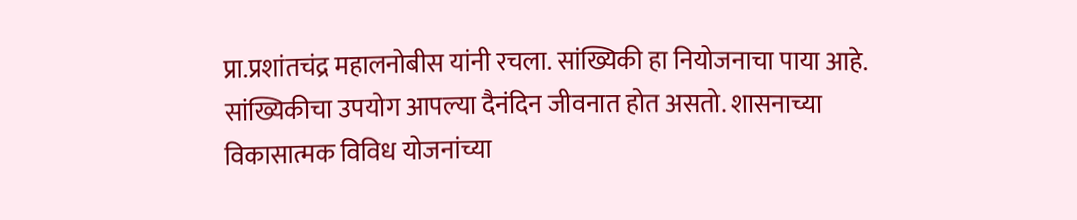प्रा.प्रशांतचंद्र महालनोबीस यांनी रचला. सांख्यिकी हा नियोजनाचा पाया आहे. सांख्यिकीचा उपयोग आपल्या दैनंदिन जीवनात होत असतो. शासनाच्या विकासात्मक विविध योजनांच्या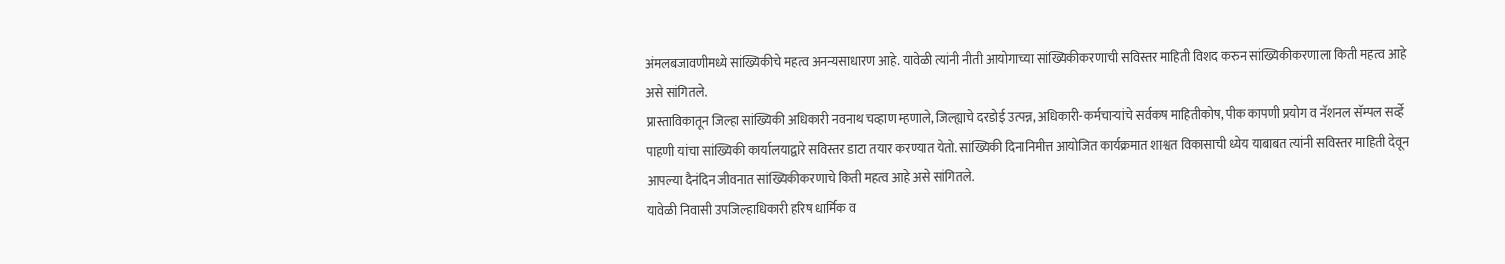अंमलबजावणीमध्ये सांख्यिकीचे महत्व अनन्यसाधारण आहे. यावेळी त्यांनी नीती आयोगाच्या सांख्यिकीकरणाची सविस्तर माहिती विशद करुन सांख्यिकीकरणाला किती महत्व आहे असे सांगितले.
प्रास्ताविकातून जिल्हा सांख्यिकी अधिकारी नवनाथ चव्हाण म्हणाले, जिल्ह्याचे दरडोई उत्पन्न, अधिकारी-कर्मचाऱ्यांचे सर्वकष माहितीकोष, पीक कापणी प्रयोग व नॅशनल सॅम्पल सर्व्हे पाहणी यांचा सांख्यिकी कार्यालयाद्वारे सविस्तर डाटा तयार करण्यात येतो. सांख्यिकी दिनानिमीत्त आयोजित कार्यक्रमात शाश्वत विकासाची ध्येय याबाबत त्यांनी सविस्तर माहिती देवून आपल्या दैनंदिन जीवनात सांख्यिकीकरणाचे किती महत्व आहे असे सांगितले.
यावेळी निवासी उपजिल्हाधिकारी हरिष धार्मिक व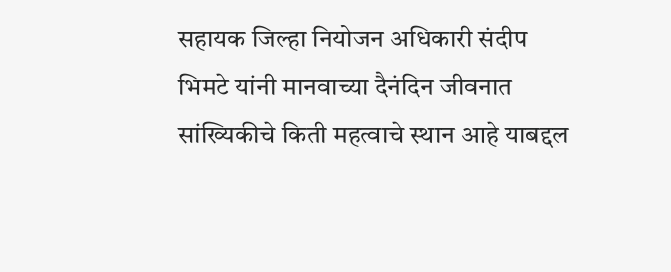सहायक जिल्हा नियोजन अधिकारी संदीप भिमटे यांनी मानवाच्या दैनंदिन जीवनात सांख्यिकीचे किती महत्वाचे स्थान आहे याबद्दल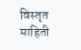विस्तृत माहिती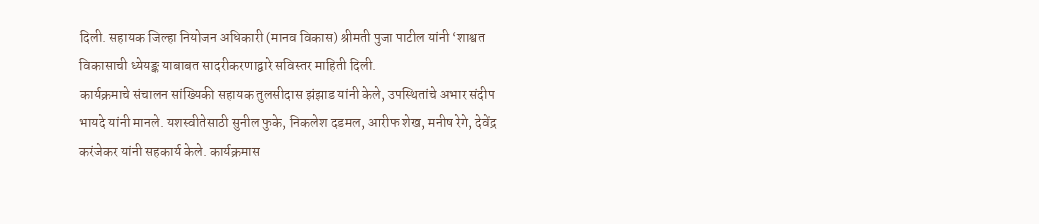दिली. सहायक जिल्हा नियोजन अधिकारी (मानव विकास) श्रीमती पुजा पाटील यांनी ‘शाश्वत विकासाची ध्येयङ्क याबाबत सादरीकरणाद्वारे सविस्तर माहिती दिली.
कार्यक्रमाचे संचालन सांख्यिकी सहायक तुलसीदास झंझाड यांनी केले, उपस्थितांचे अभार संदीप भायदे यांनी मानले. यशस्वीतेसाठी सुनील फुके, निकलेश दडमल, आरीफ शेख, मनीष रेगे, देवेंद्र करंजेकर यांनी सहकार्य केले. कार्यक्रमास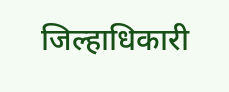जिल्हाधिकारी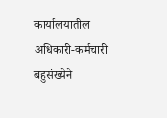कार्यालयातील अधिकारी-कर्मचारी बहुसंख्येने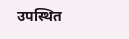उपस्थित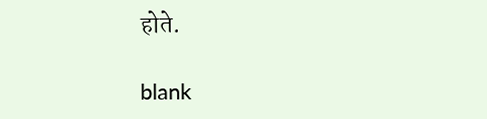होते.

blank